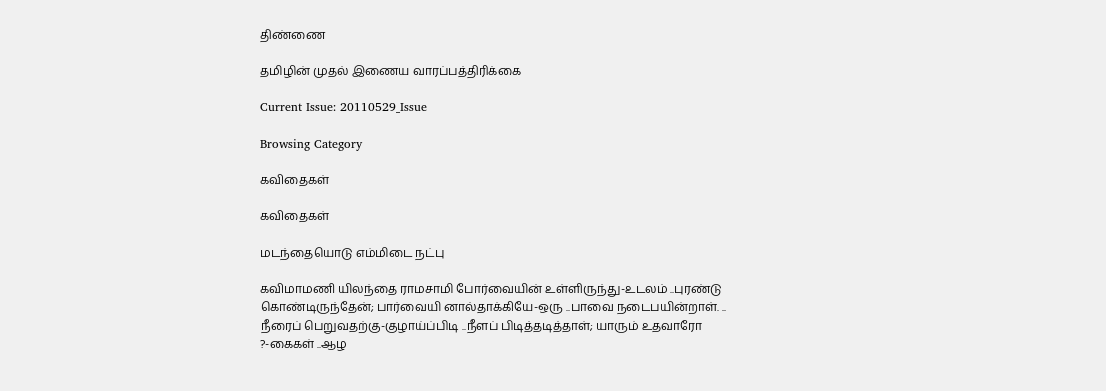திண்ணை

தமிழின் முதல் இணைய வாரப்பத்திரிக்கை

Current Issue: 20110529_Issue

Browsing Category

கவிதைகள்

கவிதைகள்

மடந்தையொடு எம்மிடை நட்பு

கவிமாமணி யிலந்தை ராமசாமி போர்வையின் உள்ளிருந்து-உடலம் ..புரண்டு கொண்டிருந்தேன்; பார்வையி னால்தாக்கியே-ஒரு ..பாவை நடைபயின்றாள். .. நீரைப் பெறுவதற்கு-குழாய்ப்பிடி ..நீளப் பிடித்தடித்தாள்; யாரும் உதவாரோ ?-கைகள் ..ஆழ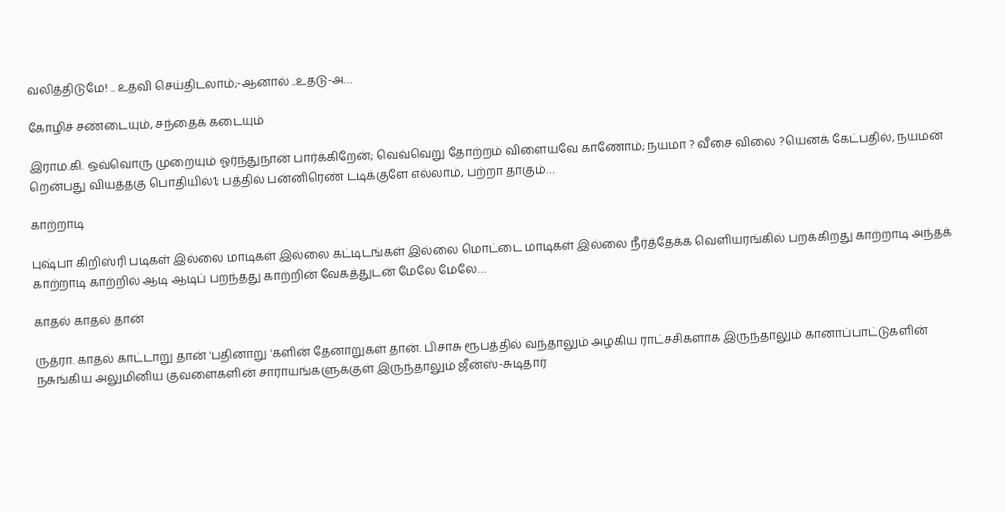வலித்திடுமே! .. உதவி செய்திடலாம்;-ஆனால் ..உதடு-அ…

கோழிச் சண்டையும், சந்தைக் கடையும்

இராம.கி. ஒவ்வொரு முறையும் ஓர்ந்துநான் பார்க்கிறேன்; வெவ்வெறு தோற்றம் விளையவே காணோம்; நயமா ? வீசை விலை ?யெனக் கேட்பதில், நயமன் றென்பது வியத்தகு பொதியில்1; பத்தில் பன்னிரெண் டடிக்குளே எல்லாம், பற்றா தாகும்…

காற்றாடி

புஷ்பா கிறிஸ்ரி படிகள் இல்லை மாடிகள் இல்லை கட்டிடங்கள் இல்லை மொட்டை மாடிகள் இல்லை நீர்த்தேக்க வெளியரங்கில் பறக்கிறது காற்றாடி அந்தக் காற்றாடி காற்றில் ஆடி ஆடிப் பறந்தது காற்றின் வேகத்துடன் மேலே மேலே…

காதல் காதல் தான்

ருத்ரா. காதல் காட்டாறு தான் 'பதினாறு 'களின் தேனாறுகள் தான். பிசாசு ரூபத்தில் வந்தாலும் அழகிய ராட்சசிகளாக இருந்தாலும் கானாப்பாட்டுகளின் நசுங்கிய அலுமினிய குவளைகளின் சாராயங்களுக்குள் இருந்தாலும் ஜீன்ஸ்-சுடிதார்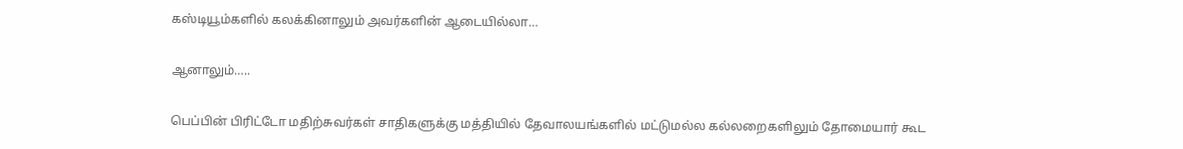கஸ்டியூம்களில் கலக்கினாலும் அவர்களின் ஆடையில்லா…

ஆனாலும்…..

பெப்பின் பிரிட்டோ மதிற்சுவர்கள் சாதிகளுக்கு மத்தியில் தேவாலயங்களில் மட்டுமல்ல கல்லறைகளிலும் தோமையார் கூட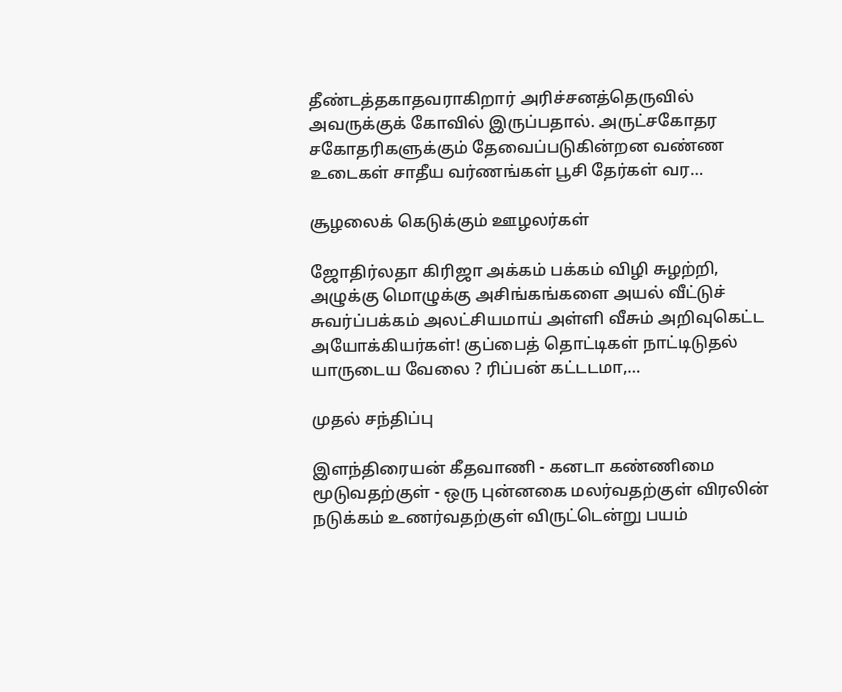தீண்டத்தகாதவராகிறார் அரிச்சனத்தெருவில் அவருக்குக் கோவில் இருப்பதால். அருட்சகோதர சகோதரிகளுக்கும் தேவைப்படுகின்றன வண்ண உடைகள் சாதீய வர்ணங்கள் பூசி தேர்கள் வர…

சூழலைக் கெடுக்கும் ஊழலர்கள்

ஜோதிர்லதா கிரிஜா அக்கம் பக்கம் விழி சுழற்றி, அழுக்கு மொழுக்கு அசிங்கங்களை அயல் வீட்டுச் சுவர்ப்பக்கம் அலட்சியமாய் அள்ளி வீசும் அறிவுகெட்ட அயோக்கியர்கள்! குப்பைத் தொட்டிகள் நாட்டிடுதல் யாருடைய வேலை ? ரிப்பன் கட்டடமா,…

முதல் சந்திப்பு

இளந்திரையன் கீதவாணி - கனடா கண்ணிமை மூடுவதற்குள் - ஒரு புன்னகை மலர்வதற்குள் விரலின் நடுக்கம் உணர்வதற்குள் விருட்டென்று பயம்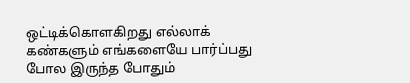ஒட்டிக்கொளகிறது எல்லாக் கண்களும் எங்களையே பார்ப்பது போல இருந்த போதும்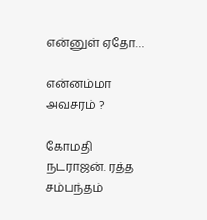என்னுள் ஏதோ…

என்னம்மா அவசரம் ?

கோமதி நடராஜன். ரத்த சம்பந்தம்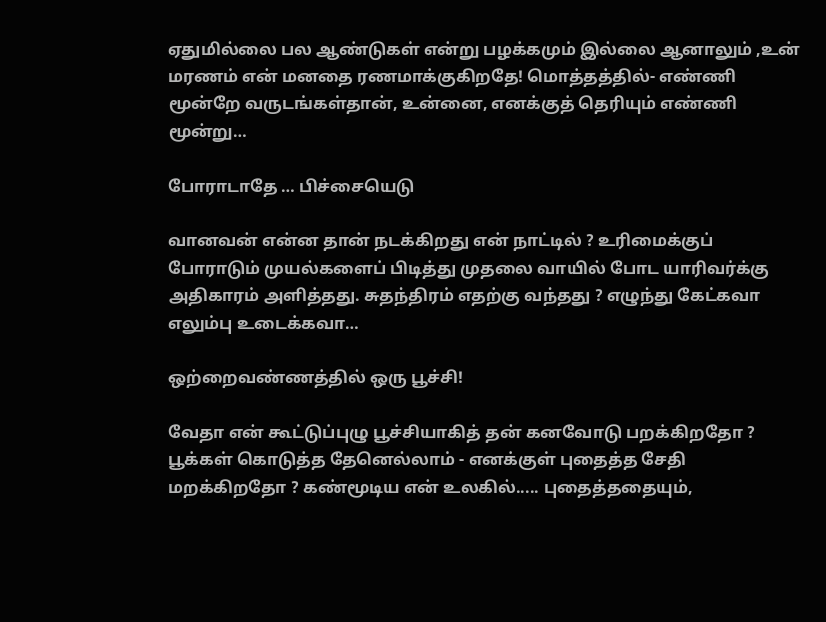ஏதுமில்லை பல ஆண்டுகள் என்று பழக்கமும் இல்லை ஆனாலும் ,உன் மரணம் என் மனதை ரணமாக்குகிறதே! மொத்தத்தில்- எண்ணி மூன்றே வருடங்கள்தான், உன்னை, எனக்குத் தெரியும் எண்ணி மூன்று…

போராடாதே … பிச்சையெடு

வானவன் என்ன தான் நடக்கிறது என் நாட்டில் ? உரிமைக்குப் போராடும் முயல்களைப் பிடித்து முதலை வாயில் போட யாரிவர்க்கு அதிகாரம் அளித்தது. சுதந்திரம் எதற்கு வந்தது ? எழுந்து கேட்கவா எலும்பு உடைக்கவா…

ஒற்றைவண்ணத்தில் ஒரு பூச்சி!

வேதா என் கூட்டுப்புழு பூச்சியாகித் தன் கனவோடு பறக்கிறதோ ? பூக்கள் கொடுத்த தேனெல்லாம் - எனக்குள் புதைத்த சேதி மறக்கிறதோ ? கண்மூடிய என் உலகில்..... புதைத்ததையும்,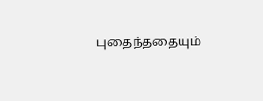புதைந்ததையும்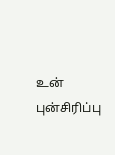உன் புன்சிரிப்பு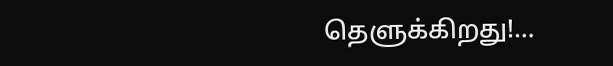தெளுக்கிறது!…